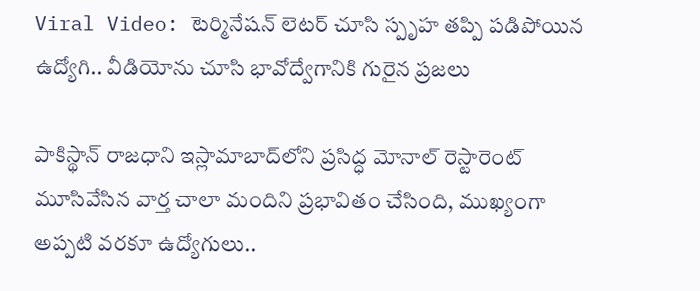Viral Video: టెర్మినేషన్ లెటర్‌ చూసి స్పృహ తప్పి పడిపోయిన ఉద్యోగి.. వీడియోను చూసి భావోద్వేగానికి గురైన ప్రజలు

పాకిస్థాన్ రాజధాని ఇస్లామాబాద్‌లోని ప్రసిద్ధ మోనాల్ రెస్టారెంట్ మూసివేసిన వార్త చాలా మందిని ప్రభావితం చేసింది, ముఖ్యంగా అప్పటి వరకూ ఉద్యోగులు..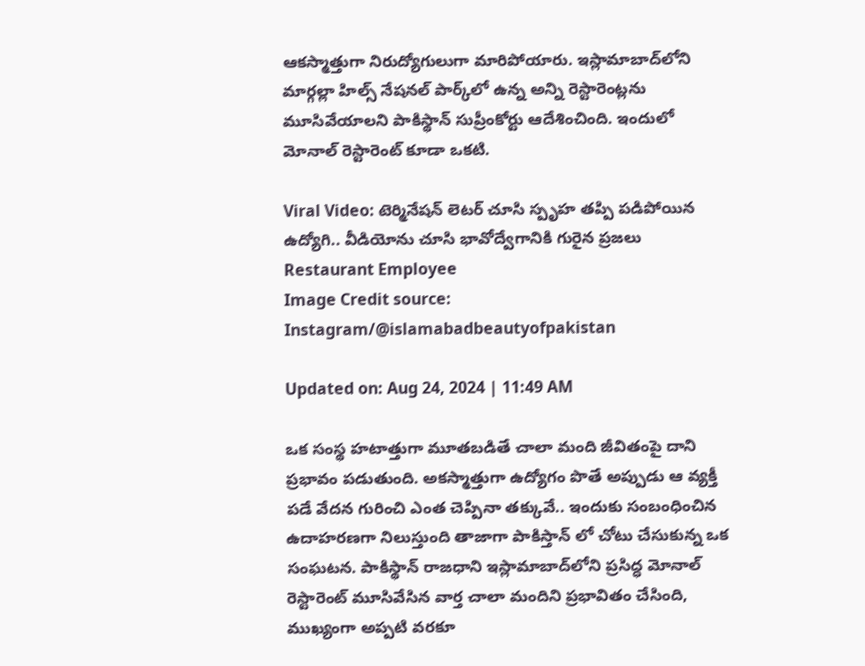ఆకస్మాత్తుగా నిరుద్యోగులుగా మారిపోయారు. ఇస్లామాబాద్‌లోని మార్గల్లా హిల్స్ నేషనల్ పార్క్‌లో ఉన్న అన్ని రెస్టారెంట్లను మూసివేయాలని పాకిస్థాన్ సుప్రీంకోర్టు ఆదేశించింది. ఇందులో మోనాల్ రెస్టారెంట్ కూడా ఒకటి.

Viral Video: టెర్మినేషన్ లెటర్‌ చూసి స్పృహ తప్పి పడిపోయిన ఉద్యోగి.. వీడియోను చూసి భావోద్వేగానికి గురైన ప్రజలు
Restaurant Employee
Image Credit source: Instagram/@islamabadbeautyofpakistan

Updated on: Aug 24, 2024 | 11:49 AM

ఒక సంస్థ హటాత్తుగా మూతబడితే చాలా మంది జీవితంపై దాని ప్రభావం పడుతుంది. అకస్మాత్తుగా ఉద్యోగం పొతే అప్పుడు ఆ వ్యక్తీ పడే వేదన గురించి ఎంత చెప్పినా తక్కువే.. ఇందుకు సంబంధించిన ఉదాహరణగా నిలుస్తుంది తాజాగా పాకిస్తాన్ లో చోటు చేసుకున్న ఒక సంఘటన. పాకిస్థాన్ రాజధాని ఇస్లామాబాద్‌లోని ప్రసిద్ధ మోనాల్ రెస్టారెంట్ మూసివేసిన వార్త చాలా మందిని ప్రభావితం చేసింది, ముఖ్యంగా అప్పటి వరకూ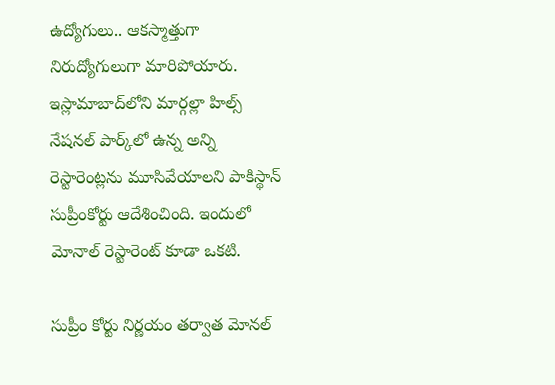ఉద్యోగులు.. ఆకస్మాత్తుగా నిరుద్యోగులుగా మారిపోయారు. ఇస్లామాబాద్‌లోని మార్గల్లా హిల్స్ నేషనల్ పార్క్‌లో ఉన్న అన్ని రెస్టారెంట్లను మూసివేయాలని పాకిస్థాన్ సుప్రీంకోర్టు ఆదేశించింది. ఇందులో మోనాల్ రెస్టారెంట్ కూడా ఒకటి.

సుప్రీం కోర్టు నిర్ణయం తర్వాత మోనల్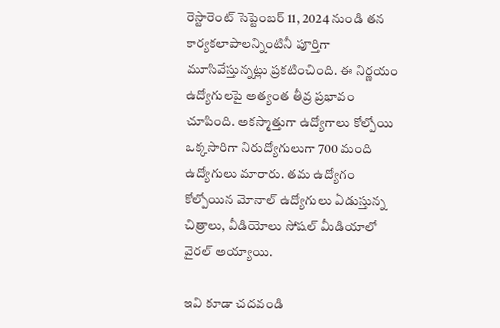రెస్టారెంట్ సెప్టెంబర్ 11, 2024 నుండి తన కార్యకలాపాలన్నింటినీ పూర్తిగా మూసివేస్తున్నట్లు ప్రకటించింది. ఈ నిర్ణయం ఉద్యోగులపై అత్యంత తీవ్ర ప్రభావం చూపింది. అకస్మాత్తుగా ఉద్యోగాలు కోల్పోయి ఒక్కసారిగా నిరుద్యోగులుగా 700 మంది ఉద్యోగులు మారారు. తమ ఉద్యోగం కోల్పోయిన మోనాల్ ఉద్యోగులు ఏడుస్తున్న చిత్రాలు, వీడియోలు సోషల్ మీడియాలో వైరల్ అయ్యాయి.

ఇవి కూడా చదవండి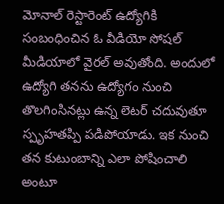మోనాల్ రెస్టారెంట్ ఉద్యోగికి సంబంధించిన ఓ వీడియో సోషల్ మీడియాలో వైరల్ అవుతోంది. అందులో ఉద్యోగి తనను ఉద్యోగం నుంచి తొలగింసినట్లు ఉన్న లెటర్ చదువుతూ స్పృహతప్పి పడిపోయాడు. ఇక నుంచి తన కుటుంబాన్ని ఎలా పోషించాలి అంటూ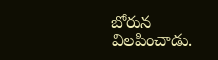బోరున విలపించాడు.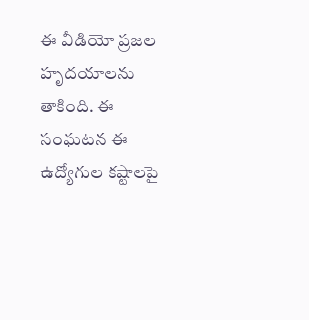ఈ వీడియో ప్రజల హృదయాలను తాకింది. ఈ సంఘటన ఈ ఉద్యోగుల కష్టాలపై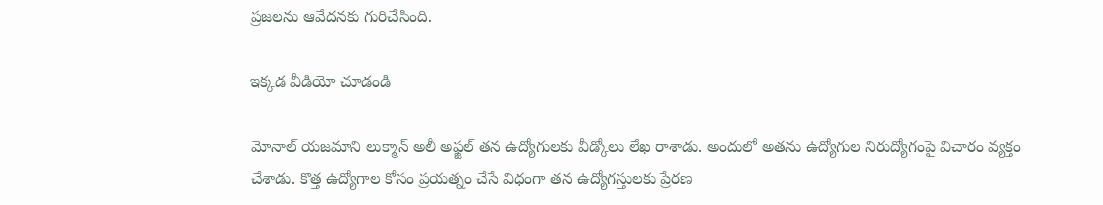ప్రజలను ఆవేదనకు గురిచేసింది.

ఇక్కడ వీడియో చూడండి

మోనాల్ యజమాని లుక్మాన్ అలీ అఫ్జల్ తన ఉద్యోగులకు వీడ్కోలు లేఖ రాశాడు. అందులో అతను ఉద్యోగుల నిరుద్యోగంపై విచారం వ్యక్తం చేశాడు. కొత్త ఉద్యోగాల కోసం ప్రయత్నం చేసే విధంగా తన ఉద్యోగస్తులకు ప్రేరణ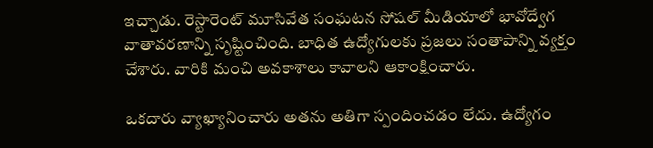ఇచ్చాడు. రెస్టారెంట్ మూసివేత సంఘటన సోషల్ మీడియాలో భావోద్వేగ వాతావరణాన్ని సృష్టించింది. బాధిత ఉద్యోగులకు ప్రజలు సంతాపాన్ని వ్యక్తం చేశారు. వారికి మంచి అవకాశాలు కావాలని ఆకాంక్షించారు.

ఒకదారు వ్యాఖ్యానించారు అతను అతిగా స్పందించడం లేదు. ఉద్యోగం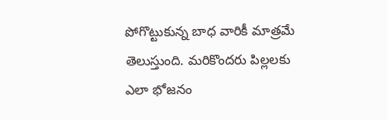పోగొట్టుకున్న బాధ వారికీ మాత్రమే తెలుస్తుంది. మరికొందరు పిల్లలకు ఎలా భోజనం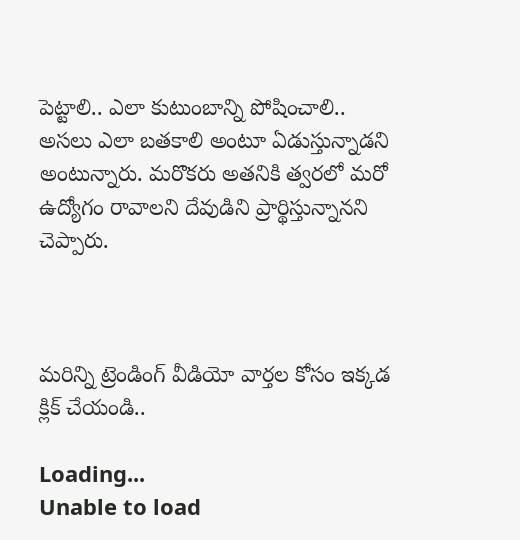పెట్టాలి.. ఎలా కుటుంబాన్ని పోషించాలి.. అసలు ఎలా బతకాలి అంటూ ఏడుస్తున్నాడని అంటున్నారు. మరొకరు అతనికి త్వరలో మరో ఉద్యోగం రావాలని దేవుడిని ప్రార్థిస్తున్నానని చెప్పారు.



మరిన్ని ట్రెండింగ్ వీడియో వార్తల కోసం ఇక్కడ క్లిక్ చేయండి..

Loading...
Unable to load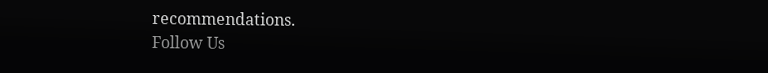recommendations.
Follow Us